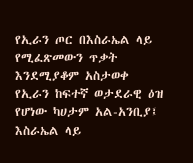የኢራን ጦር በእስራኤል ላይ የሚፈጽመውን ጥቃት እንደሚያቆም አስታወቀ
የኢራን ከፍተኛ ወታደራዊ ዕዝ የሆነው ካሀታም አል-አንቢያ፤ እስራኤል ላይ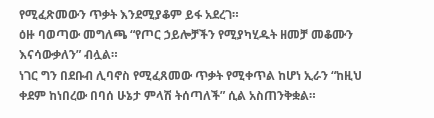የሚፈጽመውን ጥቃት እንደሚያቆም ይፋ አደረገ።
ዕዙ ባወጣው መግለጫ “የጦር ኃይሎቻችን የሚያካሂዱት ዘመቻ መቆሙን እናሳውቃለን” ብሏል።
ነገር ግን በደቡብ ሊባኖስ የሚፈጸመው ጥቃት የሚቀጥል ከሆነ ኢራን “ከዚህ ቀደም ከነበረው በባሰ ሁኔታ ምላሽ ትሰጣለች” ሲል አስጠንቅቋል።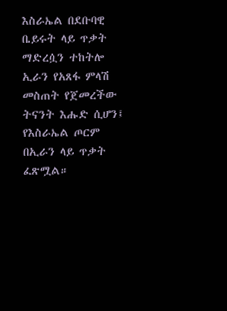እስራኤል በደቡባዊ ቤይሩት ላይ ጥቃት ማድረሷን ተከትሎ ኢራን የአጸፋ ምላሽ መስጠት የጀመረችው ትናንት እሑድ ሲሆን፤ የእስራኤል ጦርም በኢራን ላይ ጥቃት ፈጽሟል።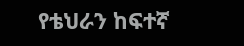የቴህራን ከፍተኛ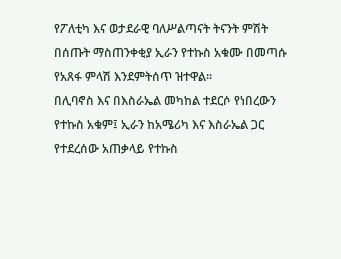የፖለቲካ እና ወታደራዊ ባለሥልጣናት ትናንት ምሽት በሰጡት ማስጠንቀቂያ ኢራን የተኩስ አቁሙ በመጣሱ የአጸፋ ምላሽ እንደምትሰጥ ዝተዋል።
በሊባኖስ እና በእስራኤል መካከል ተደርሶ የነበረውን የተኩስ አቁም፤ ኢራን ከአሜሪካ እና እስራኤል ጋር የተደረሰው አጠቃላይ የተኩስ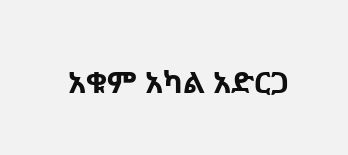አቁም አካል አድርጋ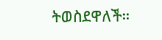ትወስደዋለች።